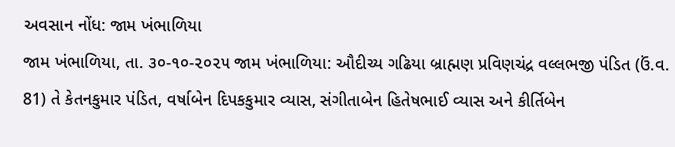અવસાન નોંધ: જામ ખંભાળિયા
જામ ખંભાળિયા, તા. ૩૦-૧૦-૨૦૨૫ જામ ખંભાળિયા: ઔદીચ્ય ગઢિયા બ્રાહ્મણ પ્રવિણચંદ્ર વલ્લભજી પંડિત (ઉં.વ. 81) તે કેતનકુમાર પંડિત, વર્ષાબેન દિપકકુમાર વ્યાસ, સંગીતાબેન હિતેષભાઈ વ્યાસ અને કીર્તિબેન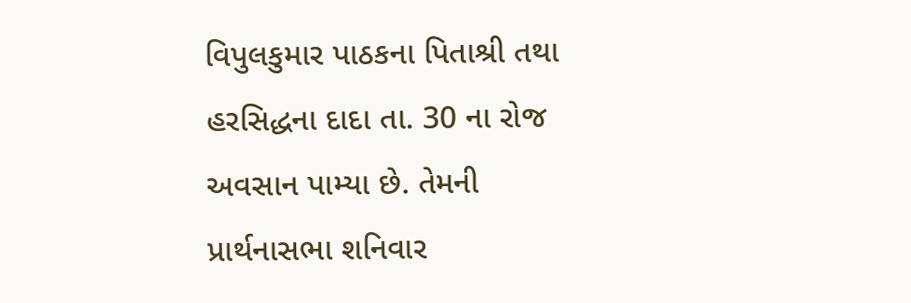વિપુલકુમાર પાઠકના પિતાશ્રી તથા હરસિદ્ધના દાદા તા. 30 ના રોજ અવસાન પામ્યા છે. તેમની પ્રાર્થનાસભા શનિવાર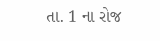તા. 1 ના રોજ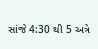સાંજે 4:30 થી 5 અત્રે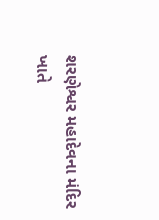શરણેશ્વર મહાદેવના મંદિર ખાતે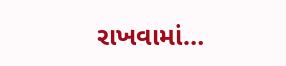રાખવામાં…